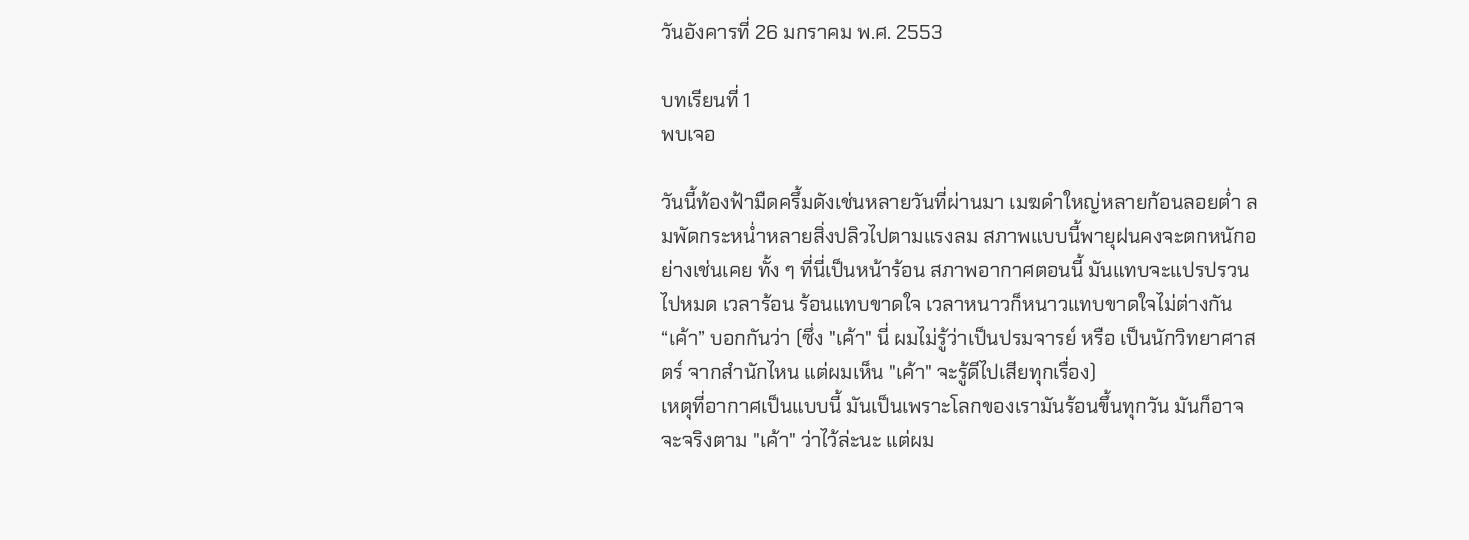วันอังคารที่ 26 มกราคม พ.ศ. 2553

บทเรียนที่ 1
พบเจอ

วันนี้ท้องฟ้ามืดครึ้มดังเช่นหลายวันที่ผ่านมา เมฆดำใหญ่หลายก้อนลอยต่ำ ลมพัดกระหน่ำหลายสิ่งปลิวไปตามแรงลม สภาพแบบนี้พายุฝนคงจะตกหนักอย่างเช่นเคย ทั้ง ๆ ที่นี่เป็นหน้าร้อน สภาพอากาศตอนนี้ มันแทบจะแปรปรวนไปหมด เวลาร้อน ร้อนแทบขาดใจ เวลาหนาวก็หนาวแทบขาดใจไม่ต่างกัน “เค้า” บอกกันว่า (ซึ่ง "เค้า" นี่ ผมไม่รู้ว่าเป็นปรมจารย์ หรือ เป็นนักวิทยาศาสตร์ จากสำนักไหน แต่ผมเห็น "เค้า" จะรู้ดีไปเสียทุกเรื่อง)
เหตุที่อากาศเป็นแบบนี้ มันเป็นเพราะโลกของเรามันร้อนขึ้นทุกวัน มันก็อาจจะจริงตาม "เค้า" ว่าไว้ล่ะนะ แต่ผม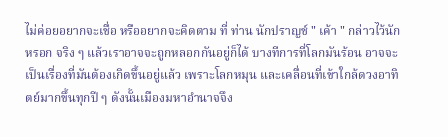ไม่ค่อยอยากจะเชื่อ หรืออยากจะคิดตาม ที่ ท่าน นักปราญช์ " เค้า " กล่าวไว้นักหรอก จริง ๆ แล้วเราอาจจะถูกหลอกกันอยู่ก็ได้ บางทีการที่โลกมันร้อน อาจจะเป็นเรื่องที่มันต้องเกิดขึ้นอยู่แล้ว เพราะโลกหมุน และเคลื่อนที่เข้าใกล้ดวงอาทิตย์มากขึ้นทุกปี ๆ ดังนั้นเมืองมหาอำนาจจึง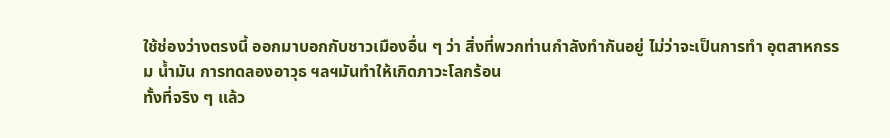ใช้ช่องว่างตรงนี้ ออกมาบอกกับชาวเมืองอื่น ๆ ว่า สิ่งที่พวกท่านกำลังทำกันอยู่ ไม่ว่าจะเป็นการทำ อุตสาหกรรม น้ำมัน การทดลองอาวุธ ฯลฯมันทำให้เกิดภาวะโลกร้อน
ทั้งที่จริง ๆ แล้ว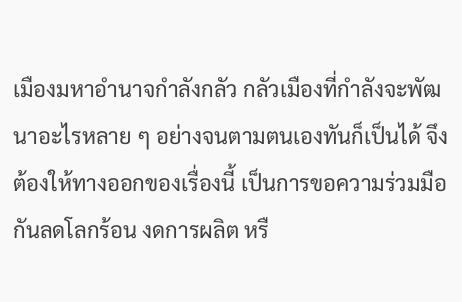เมืองมหาอำนาจกำลังกลัว กลัวเมืองที่กำลังจะพัฒนาอะไรหลาย ๆ อย่างจนตามตนเองทันก็เป็นได้ จึงต้องให้ทางออกของเรื่องนี้ เป็นการขอความร่วมมือกันลดโลกร้อน งดการผลิต หรื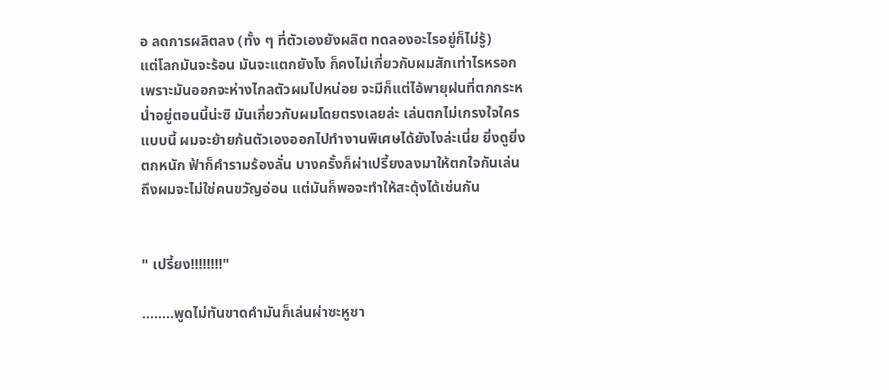อ ลดการผลิตลง (ทั้ง ๆ ที่ตัวเองยังผลิต ทดลองอะไรอยู่ก็ไม่รู้)
แต่โลกมันจะร้อน มันจะแตกยังไง ก็คงไม่เกี่ยวกับผมสักเท่าไรหรอก เพราะมันออกจะห่างไกลตัวผมไปหน่อย จะมีก็แต่ไอ้พายุฝนที่ตกกระหน่ำอยู่ตอนนี้น่ะซิ มันเกี่ยวกับผมโดยตรงเลยล่ะ เล่นตกไม่เกรงใจใครแบบนี้ ผมจะย้ายก้นตัวเองออกไปทำงานพิเศษได้ยังไงล่ะเนี่ย ยิ่งดูยิ่งตกหนัก ฟ้าก็คำรามร้องลั่น บางครั้งก็ผ่าเปรี้ยงลงมาให้ตกใจกันเล่น ถึงผมจะไม่ใช่คนขวัญอ่อน แต่มันก็พอจะทำให้สะดุ้งได้เช่นกัน


" เปรี้ยง!!!!!!!!"

........พูดไม่ทันขาดคำมันก็เล่นผ่าซะหูชา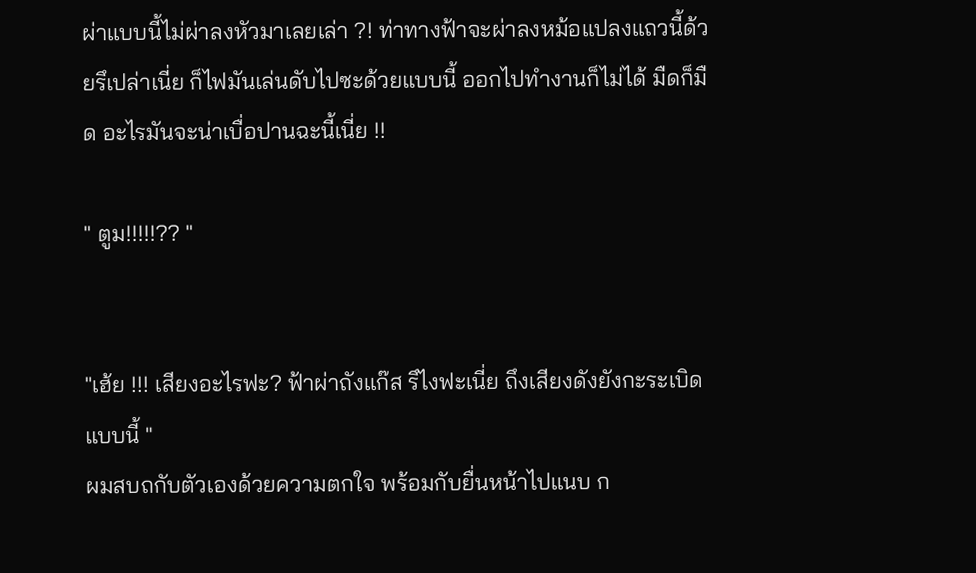ผ่าแบบนี้ไม่ผ่าลงหัวมาเลยเล่า ?! ท่าทางฟ้าจะผ่าลงหม้อแปลงแถวนี้ด้วยรึเปล่าเนี่ย ก็ไฟมันเล่นดับไปซะด้วยแบบนี้ ออกไปทำงานก็ไม่ได้ มืดก็มืด อะไรมันจะน่าเบื่อปานฉะนี้เนี่ย !!

" ตูม!!!!!?? "


"เฮ้ย !!! เสียงอะไรฟะ? ฟ้าผ่าถังแก๊ส รึไงฟะเนี่ย ถึงเสียงดังยังกะระเบิดแบบนี้ "
ผมสบถกับตัวเองด้วยความตกใจ พร้อมกับยื่นหน้าไปแนบ ก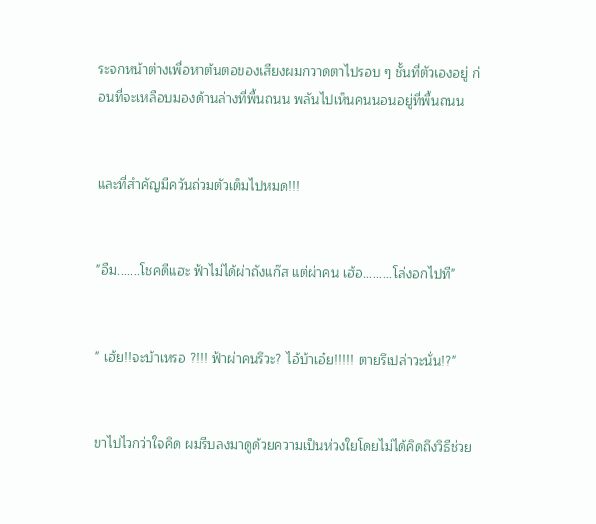ระจกหน้าต่างเพื่อหาต้นตอของเสียงผมกวาดตาไปรอบ ๆ ชั้นที่ตัวเองอยู่ ก่อนที่จะเหลือบมองด้านล่างที่พื้นถนน พลันไปเห็นคนนอนอยู่ที่พื้นถนน


และที่สำคัญมีควันถ่วมตัวเต็มไปหมด!!!


"อืม.......โชคดีแฮะ ฟ้าไม่ได้ผ่าถังแก๊ส แต่ผ่าคน เฮ้อ.........โล่งอกไปที"


" เฮ้ย!!จะบ้าเหรอ ?!!! ฟ้าผ่าคนรึวะ? ไอ้บ้าเอ๋ย!!!!! ตายรึเปล่าวะนั่น!?"


ขาไปไวกว่าใจคิด ผมรีบลงมาดูด้วยความเป็นห่วงใยโดยไม่ได้คิดถึงวิธีช่วย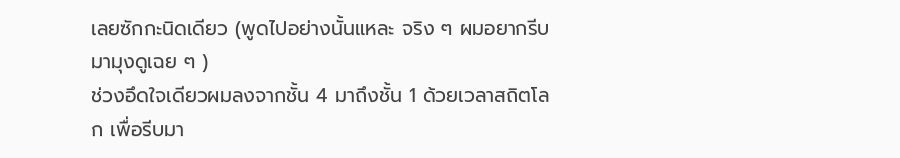เลยซักกะนิดเดียว (พูดไปอย่างนั้นแหละ จริง ๆ ผมอยากรีบมามุงดูเฉย ๆ )
ช่วงอึดใจเดียวผมลงจากชั้น 4 มาถึงชั้น 1 ด้วยเวลาสถิตโลก เพื่อรีบมา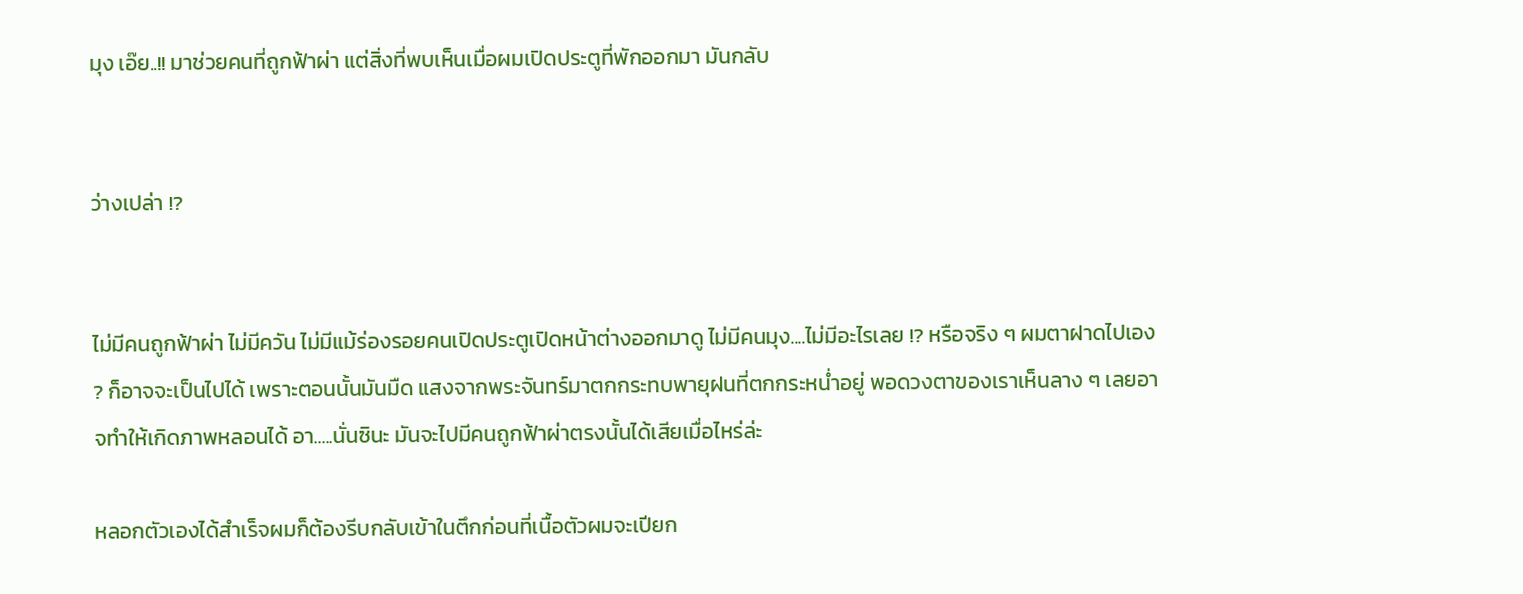มุง เอ๊ย..!! มาช่วยคนที่ถูกฟ้าผ่า แต่สิ่งที่พบเห็นเมื่อผมเปิดประตูที่พักออกมา มันกลับ


ว่างเปล่า !?


ไม่มีคนถูกฟ้าผ่า ไม่มีควัน ไม่มีแม้ร่องรอยคนเปิดประตูเปิดหน้าต่างออกมาดู ไม่มีคนมุง....ไม่มีอะไรเลย !? หรือจริง ๆ ผมตาฝาดไปเอง ? ก็อาจจะเป็นไปได้ เพราะตอนนั้นมันมืด แสงจากพระจันทร์มาตกกระทบพายุฝนที่ตกกระหน่ำอยู่ พอดวงตาของเราเห็นลาง ๆ เลยอาจทำให้เกิดภาพหลอนได้ อา.....นั่นซินะ มันจะไปมีคนถูกฟ้าผ่าตรงนั้นได้เสียเมื่อไหร่ล่ะ

หลอกตัวเองได้สำเร็จผมก็ต้องรีบกลับเข้าในตึกก่อนที่เนื้อตัวผมจะเปียก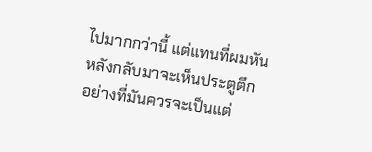ไปมากกว่านี้ แต่แทนที่ผมหันหลังกลับมาจะเห็นประตูตึก อย่างที่มันควรจะเป็นแต่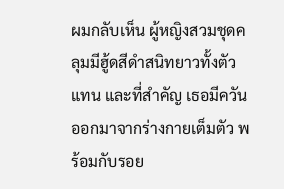ผมกลับเห็น ผู้หญิงสวมชุดคลุมมีฮู้ดสีดำสนิทยาวทั้งตัวแทน และที่สำคัญ เธอมีควันออกมาจากร่างกายเต็มตัว พร้อมกับรอย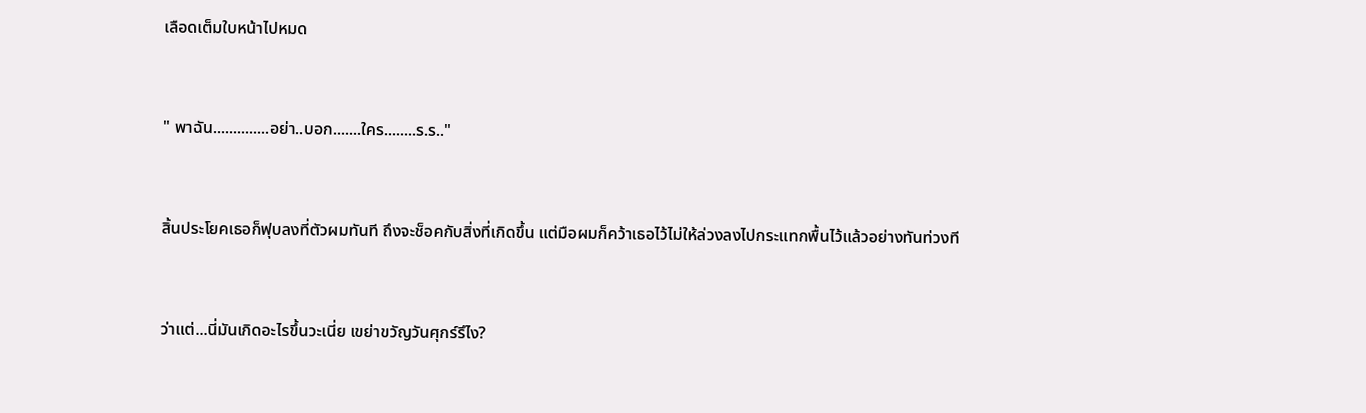เลือดเต็มใบหน้าไปหมด


" พาฉัน..............อย่า..บอก.......ใคร........ร.ร.."


สิ้นประโยคเธอก็ฟุบลงที่ตัวผมทันที ถึงจะช็อคกับสิ่งที่เกิดขึ้น แต่มือผมก็คว้าเธอไว้ไม่ให้ล่วงลงไปกระแทกพื้นไว้แล้วอย่างทันท่วงที


ว่าแต่...นี่มันเกิดอะไรขึ้นวะเนี่ย เขย่าขวัญวันศุกร์รึไง?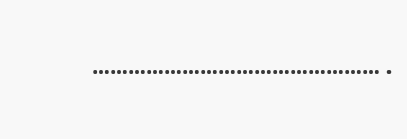………………………………………….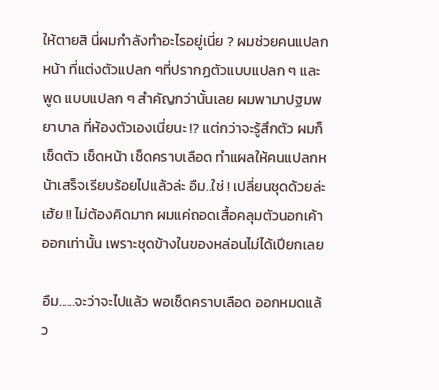ให้ตายสิ นี่ผมกำลังทำอะไรอยู่เนี่ย ? ผมช่วยคนแปลกหน้า ที่แต่งตัวแปลก ๆที่ปรากฏตัวแบบแปลก ๆ และพูด แบบแปลก ๆ สำคัญกว่านั้นเลย ผมพามาปฐมพยาบาล ที่ห้องตัวเองเนี่ยนะ !? แต่กว่าจะรู้สึกตัว ผมก็เช็ดตัว เช็ดหน้า เช็ดคราบเลือด ทำแผลให้คนแปลกหน้าเสร็จเรียบร้อยไปแล้วล่ะ อืม..ใช่ ! เปลี่ยนชุดด้วยล่ะ เฮ้ย !! ไม่ต้องคิดมาก ผมแค่ถอดเสื้อคลุมตัวนอกเค้าออกเท่านั้น เพราะชุดข้างในของหล่อนไม่ได้เปียกเลย

อืม......จะว่าจะไปแล้ว พอเช็ดคราบเลือด ออกหมดแล้ว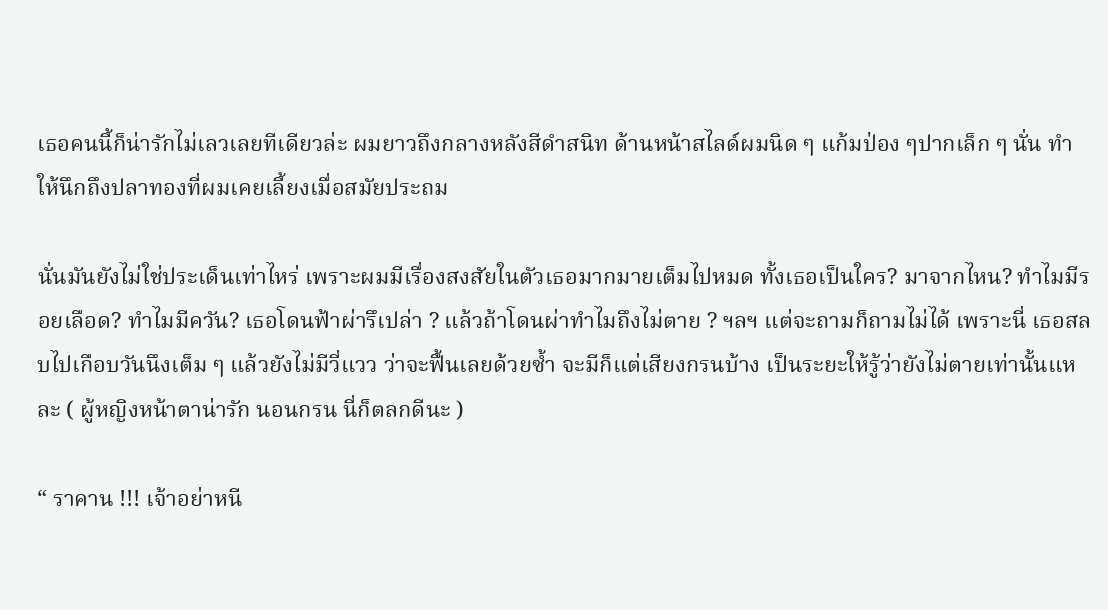เธอคนนี้ก็น่ารักไม่เลวเลยทีเดียวล่ะ ผมยาวถึงกลางหลังสีดำสนิท ด้านหน้าสไลด์ผมนิด ๆ แก้มป่อง ๆปากเล็ก ๆ นั่น ทำให้นึกถึงปลาทองที่ผมเคยเลี้ยงเมื่อสมัยประถม

นั่นมันยังไม่ใช่ประเด็นเท่าไหร่ เพราะผมมีเรื่องสงสัยในตัวเธอมากมายเต็มไปหมด ทั้งเธอเป็นใคร? มาจากไหน? ทำไมมีรอยเลือด? ทำไมมีควัน? เธอโดนฟ้าผ่ารึเปล่า ? แล้วถ้าโดนผ่าทำไมถึงไม่ตาย ? ฯลฯ แต่จะถามก็ถามไม่ได้ เพราะนี่ เธอสลบไปเกือบวันนึงเต็ม ๆ แล้วยังไม่มีวี่แวว ว่าจะฟื้นเลยด้วยซ้ำ จะมีก็แต่เสียงกรนบ้าง เป็นระยะให้รู้ว่ายังไม่ตายเท่านั้นแหละ ( ผู้หญิงหน้าตาน่ารัก นอนกรน นี่ก็ตลกดีนะ )

“ ราคาน !!! เจ้าอย่าหนี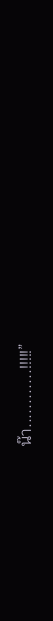น๊า............!!!!!”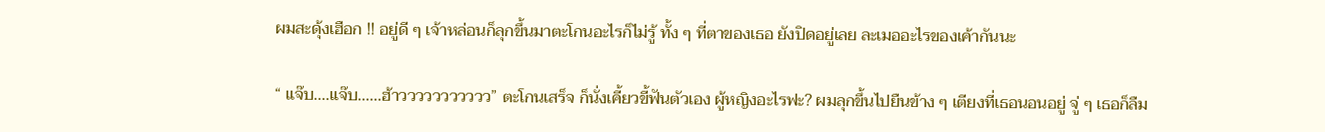ผมสะดุ้งเฮือก !! อยู่ดี ๆ เจ้าหล่อนก็ลุกขึ้นมาตะโกนอะไรก็ไม่รู้ ทั้ง ๆ ที่ตาของเธอ ยังปิดอยู่เลย ละเมออะไรของเค้ากันนะ

“ แจ๊บ....แจ๊บ......ฮ้าววววววววววว” ตะโกนเสร็จ ก็นั่งเคี้ยวขี้ฟันตัวเอง ผู้หญิงอะไรฟะ? ผมลุกขึ้นไปยืนข้าง ๆ เตียงที่เธอนอนอยู่ จู่ ๆ เธอก็ลืม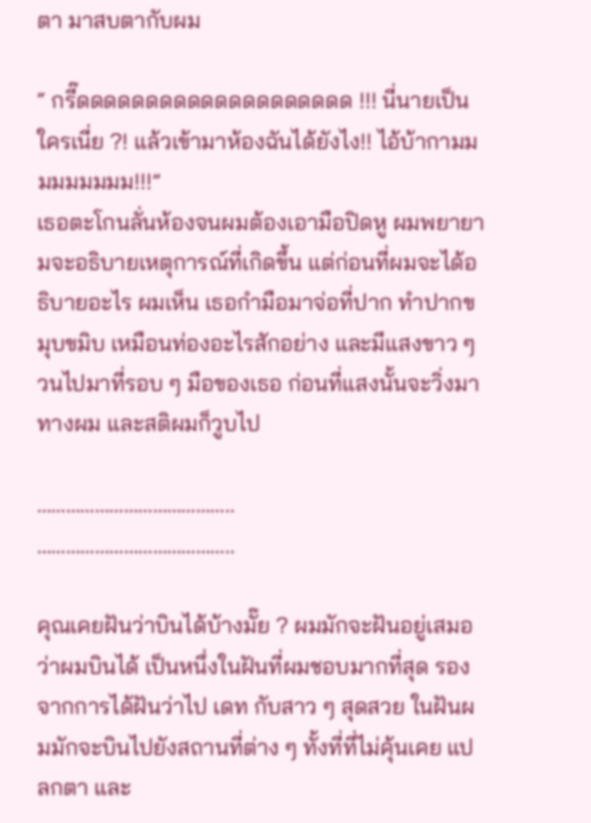ตา มาสบตากับผม

“ กรี๊ดดดดดดดดดดดดดดดดดดดด !!! นี่นายเป็นใครเนี่ย ?! แล้วเข้ามาห้องฉันได้ยังไง!! ไอ้บ้ากามมมมมมมมม!!!”
เธอตะโกนลั่นห้องจนผมต้องเอามือปิดหู ผมพยายามจะอธิบายเหตุการณ์ที่เกิดขึ้น แต่ก่อนที่ผมจะได้อธิบายอะไร ผมเห็น เธอกำมือมาจ่อที่ปาก ทำปากขมุบขมิบ เหมือนท่องอะไรสักอย่าง และมีแสงขาว ๆ วนไปมาที่รอบ ๆ มือของเธอ ก่อนที่แสงนั้นจะวิ่งมาทางผม และสติผมก็วูบไป

…………………………………..
…………………………………..

คุณเคยฝันว่าบินได้บ้างมั๊ย ? ผมมักจะฝันอยู่เสมอว่าผมบินได้ เป็นหนึ่งในฝันที่ผมชอบมากที่สุด รองจากการได้ฝันว่าไป เดท กับสาว ๆ สุดสวย ในฝันผมมักจะบินไปยังสถานที่ต่าง ๆ ทั้งที่ที่ไม่คุ้นเคย แปลกตา และ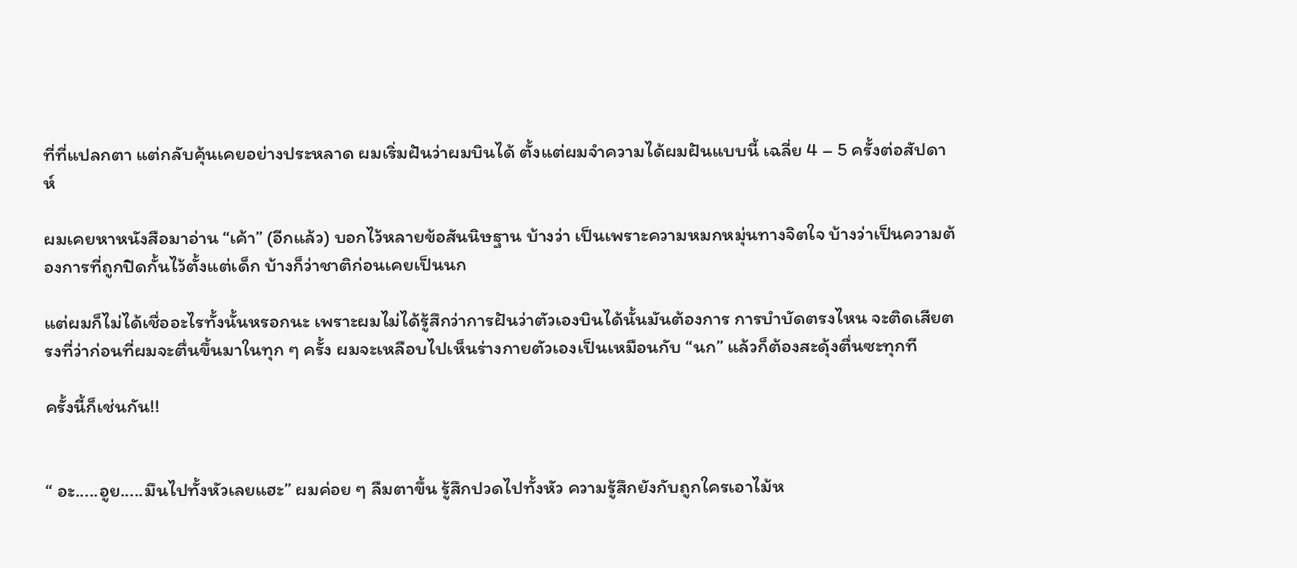ที่ที่แปลกตา แต่กลับคุ้นเคยอย่างประหลาด ผมเริ่มฝันว่าผมบินได้ ตั้งแต่ผมจำความได้ผมฝันแบบนี้ เฉลี่ย 4 – 5 ครั้งต่อสัปดาห์

ผมเคยหาหนังสือมาอ่าน “เค้า” (อีกแล้ว) บอกไว้หลายข้อสันนิษฐาน บ้างว่า เป็นเพราะความหมกหมุ่นทางจิตใจ บ้างว่าเป็นความต้องการที่ถูกปิดกั้นไว้ตั้งแต่เด็ก บ้างก็ว่าชาติก่อนเคยเป็นนก

แต่ผมก็ไม่ได้เชื่ออะไรทั้งนั้นหรอกนะ เพราะผมไม่ได้รู้สึกว่าการฝันว่าตัวเองบินได้นั้นมันต้องการ การบำบัดตรงไหน จะติดเสียตรงที่ว่าก่อนที่ผมจะตื่นขึ้นมาในทุก ๆ ครั้ง ผมจะเหลือบไปเห็นร่างกายตัวเองเป็นเหมือนกับ “นก” แล้วก็ต้องสะดุ้งตื่นซะทุกที

ครั้งนี้ก็เช่นกัน!!


“ อะ.....อูย.....มึนไปทั้งหัวเลยแฮะ” ผมค่อย ๆ ลืมตาขึ้น รู้สึกปวดไปทั้งหัว ความรู้สึกยังกับถูกใครเอาไม้ห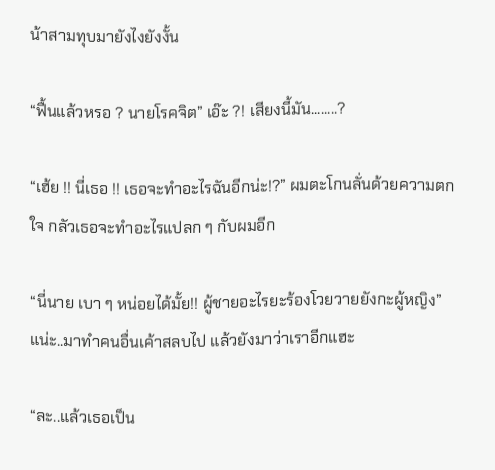น้าสามทุบมายังไงยังงั้น

“ฟื้นแล้วหรอ ? นายโรคจิต” เอ๊ะ ?! เสียงนี้มัน........?

“เฮ้ย !! นี่เธอ !! เธอจะทำอะไรฉันอีกน่ะ!?” ผมตะโกนลั่นด้วยความตกใจ กลัวเธอจะทำอะไรแปลก ๆ กับผมอีก

“นี่นาย เบา ๆ หน่อยได้มั้ย!! ผู้ชายอะไรยะร้องโวยวายยังกะผู้หญิง” แน่ะ..มาทำคนอื่นเค้าสลบไป แล้วยังมาว่าเราอีกแฮะ

“ละ..แล้วเธอเป็น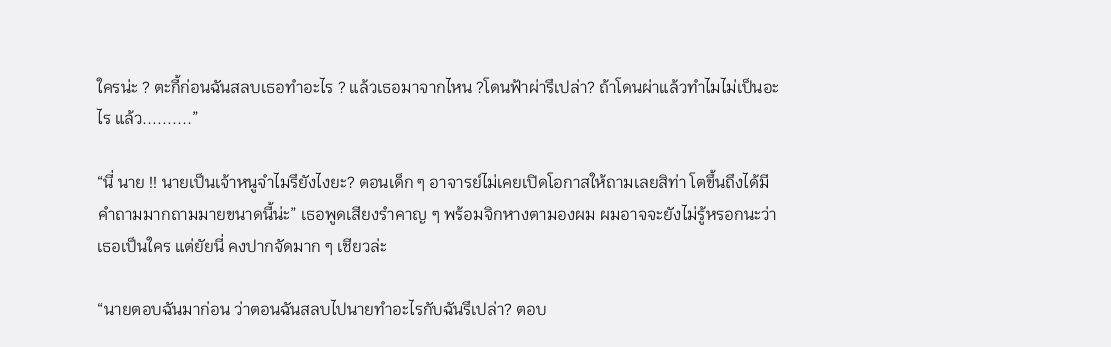ใครน่ะ ? ตะกี้ก่อนฉันสลบเธอทำอะไร ? แล้วเธอมาจากไหน ?โดนฟ้าผ่ารึเปล่า? ถ้าโดนผ่าแล้วทำไมไม่เป็นอะไร แล้ว..........”

“นี่ นาย !! นายเป็นเจ้าหนูจำไมรึยังไงยะ? ตอนเด็ก ๆ อาจารย์ไม่เคยเปิดโอกาสให้ถามเลยสิท่า โตขึ้นถึงได้มีคำถามมากถามมายขนาดนี้น่ะ” เธอพูดเสียงรำคาญ ๆ พร้อมจิกหางตามองผม ผมอาจจะยังไม่รู้หรอกนะว่าเธอเป็นใคร แต่ยัยนี่ คงปากจัดมาก ๆ เชียวล่ะ

“นายตอบฉันมาก่อน ว่าตอนฉันสลบไปนายทำอะไรกับฉันรึเปล่า? ตอบ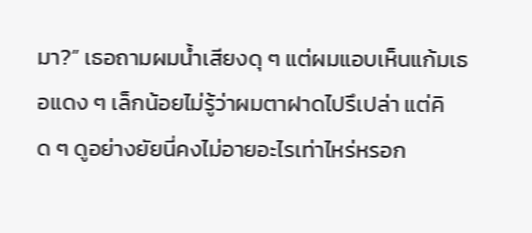มา?” เธอถามผมน้ำเสียงดุ ๆ แต่ผมแอบเห็นแก้มเธอแดง ๆ เล็กน้อยไม่รู้ว่าผมตาฝาดไปรึเปล่า แต่คิด ๆ ดูอย่างยัยนี่คงไม่อายอะไรเท่าไหร่หรอก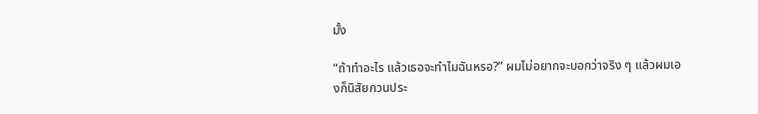มั้ง

“ถ้าทำอะไร แล้วเธอจะทำไมฉันหรอ?” ผมไม่อยากจะบอกว่าจริง ๆ แล้วผมเองก็นิสัยกวนประ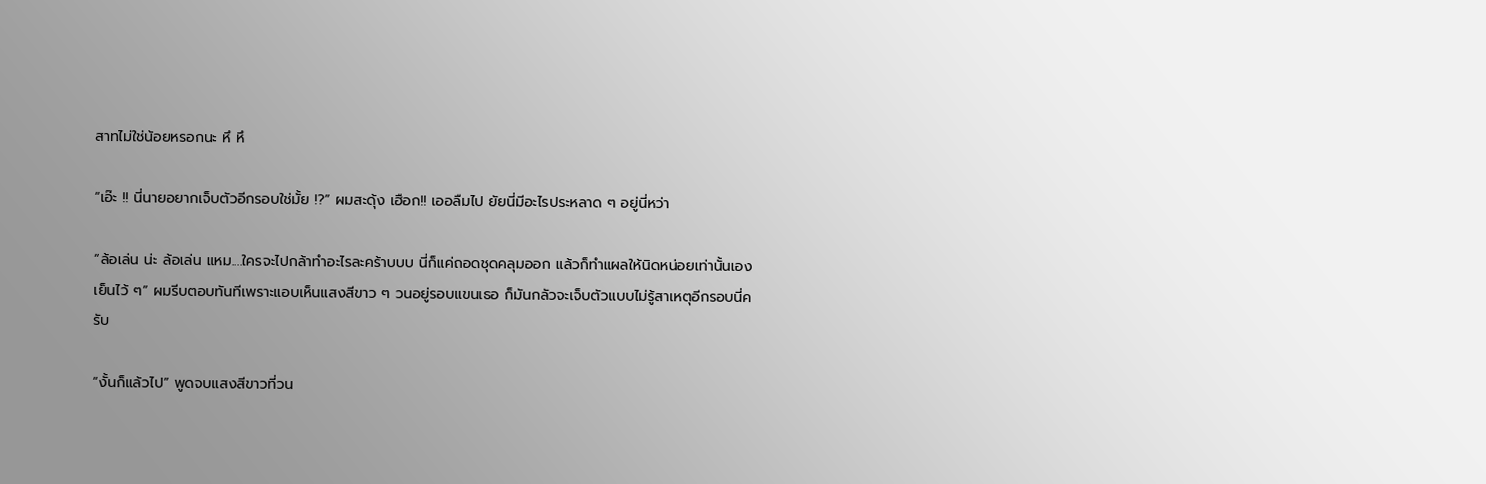สาทไม่ใช่น้อยหรอกนะ หึ หึ

“เอ๊ะ !! นี่นายอยากเจ็บตัวอีกรอบใช่มั้ย !?” ผมสะดุ้ง เฮือก!! เออลืมไป ยัยนี่มีอะไรประหลาด ๆ อยู่นี่หว่า

“ล้อเล่น น่ะ ล้อเล่น แหม....ใครจะไปกล้าทำอะไรละคร้าบบบ นี่ก็แค่ถอดชุดคลุมออก แล้วก็ทำแผลให้นิดหน่อยเท่านั้นเอง เย็นไว้ ๆ” ผมรีบตอบทันทีเพราะแอบเห็นแสงสีขาว ๆ วนอยู่รอบแขนเธอ ก็มันกลัวจะเจ็บตัวแบบไม่รู้สาเหตุอีกรอบนี่ครับ

“งั้นก็แล้วไป” พูดจบแสงสีขาวที่วน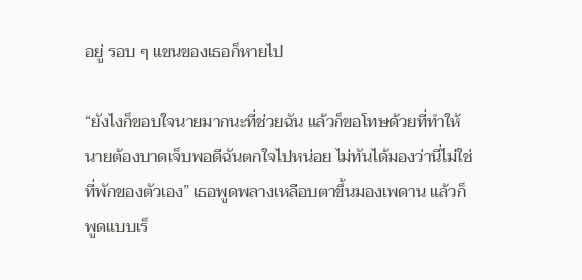อยู่ รอบ ๆ แขนของเธอก็หายไป

“ยังไงก็ขอบใจนายมากนะที่ช่วยฉัน แล้วก็ขอโทษด้วยที่ทำให้นายต้องบาดเจ็บพอดีฉันตกใจไปหน่อย ไม่ทันได้มองว่านี่ไม่ใช่ ที่พักของตัวเอง” เธอพูดพลางเหลือบตาขึ้นมองเพดาน แล้วก็พูดแบบเร็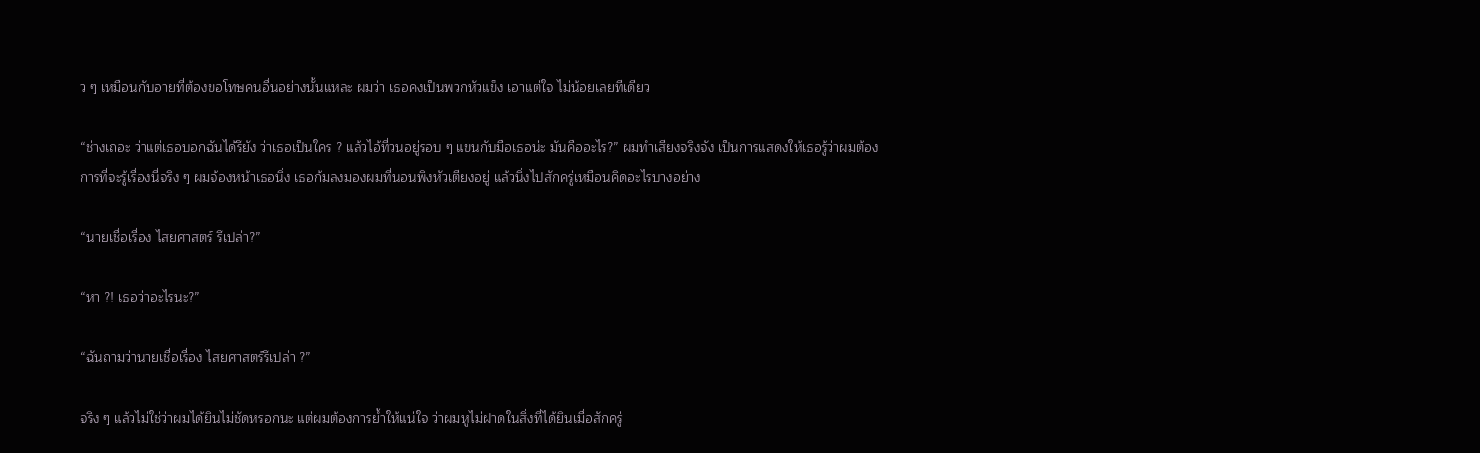ว ๆ เหมือนกับอายที่ต้องขอโทษคนอื่นอย่างนั้นแหละ ผมว่า เธอคงเป็นพวกหัวแข็ง เอาแต่ใจ ไม่น้อยเลยทีเดียว

“ช่างเถอะ ว่าแต่เธอบอกฉันได้รึยัง ว่าเธอเป็นใคร ? แล้วไอ้ที่วนอยู่รอบ ๆ แขนกับมือเธอน่ะ มันคืออะไร?” ผมทำเสียงจริงจัง เป็นการแสดงให้เธอรู้ว่าผมต้องการที่จะรู้เรื่องนี่จริง ๆ ผมจ้องหน้าเธอนิ่ง เธอก้มลงมองผมที่นอนพิงหัวเตียงอยู่ แล้วนิ่งไปสักครู่เหมือนคิดอะไรบางอย่าง

“นายเชื่อเรื่อง ไสยศาสตร์ รึเปล่า?”

“หา ?! เธอว่าอะไรนะ?”

“ฉันถามว่านายเชื่อเรื่อง ไสยศาสตร์รึเปล่า ?”

จริง ๆ แล้วไม่ใช่ว่าผมได้ยินไม่ชัดหรอกนะ แต่ผมต้องการย้ำให้แน่ใจ ว่าผมหูไม่ฝาดในสิ่งที่ได้ยินเมื่อสักครู่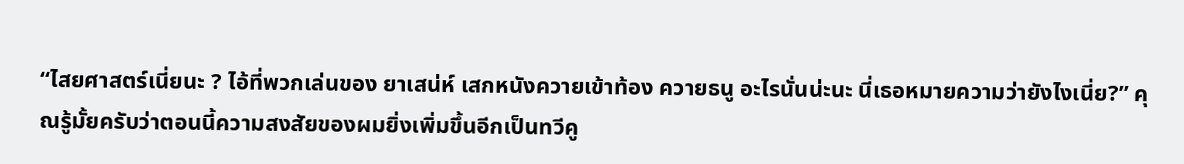“ไสยศาสตร์เนี่ยนะ ? ไอ้ที่พวกเล่นของ ยาเสน่ห์ เสกหนังควายเข้าท้อง ควายธนู อะไรนั่นน่ะนะ นี่เธอหมายความว่ายังไงเนี่ย?” คุณรู้มั้ยครับว่าตอนนี้ความสงสัยของผมยิ่งเพิ่มขึ้นอีกเป็นทวีคู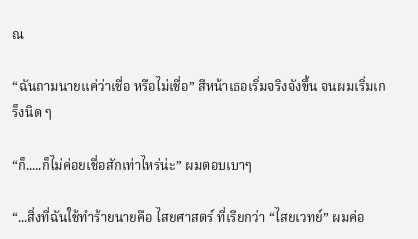ณ

“ฉันถามนายแค่ว่าเชื่อ หรือไม่เชื่อ” สีหน้าเธอเริ่มจริงจังขึ้น จนผมเริ่มเกร็งนิด ๆ

“ก็.....ก็ไม่ค่อยเชื่อสักเท่าไหร่น่ะ” ผมตอบเบาๆ

“...สิ่งที่ฉันใช้ทำร้ายนายคือ ไสยศาสตร์ ที่เรียกว่า “ไสยเวทย์” ผมค่อ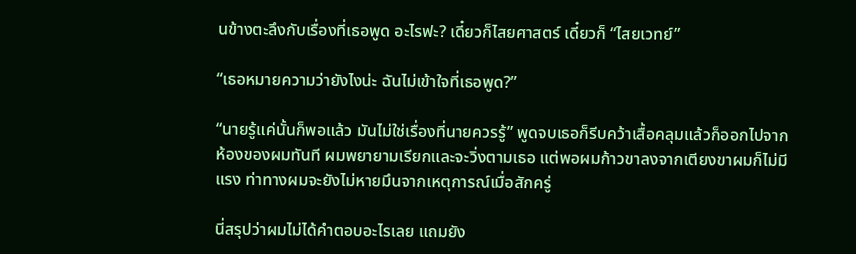นข้างตะลึงกับเรื่องที่เธอพูด อะไรฟะ? เดี๋ยวก็ไสยศาสตร์ เดี๋ยวก็ “ไสยเวทย์”

“เธอหมายความว่ายังไงน่ะ ฉันไม่เข้าใจที่เธอพูด?”

“นายรู้แค่นั้นก็พอแล้ว มันไม่ใช่เรื่องที่นายควรรู้” พูดจบเธอก็รีบคว้าเสื้อคลุมแล้วก็ออกไปจากห้องของผมทันที ผมพยายามเรียกและจะวิ่งตามเธอ แต่พอผมก้าวขาลงจากเตียงขาผมก็ไม่มีแรง ท่าทางผมจะยังไม่หายมึนจากเหตุการณ์เมื่อสักครู่

นี่สรุปว่าผมไม่ได้คำตอบอะไรเลย แถมยัง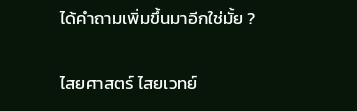ได้คำถามเพิ่มขึ้นมาอีกใช่มั้ย ?

ไสยศาสตร์ ไสยเวทย์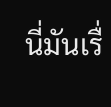นี่มันเรื่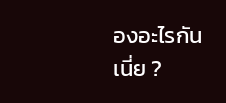องอะไรกันเนี่ย ?